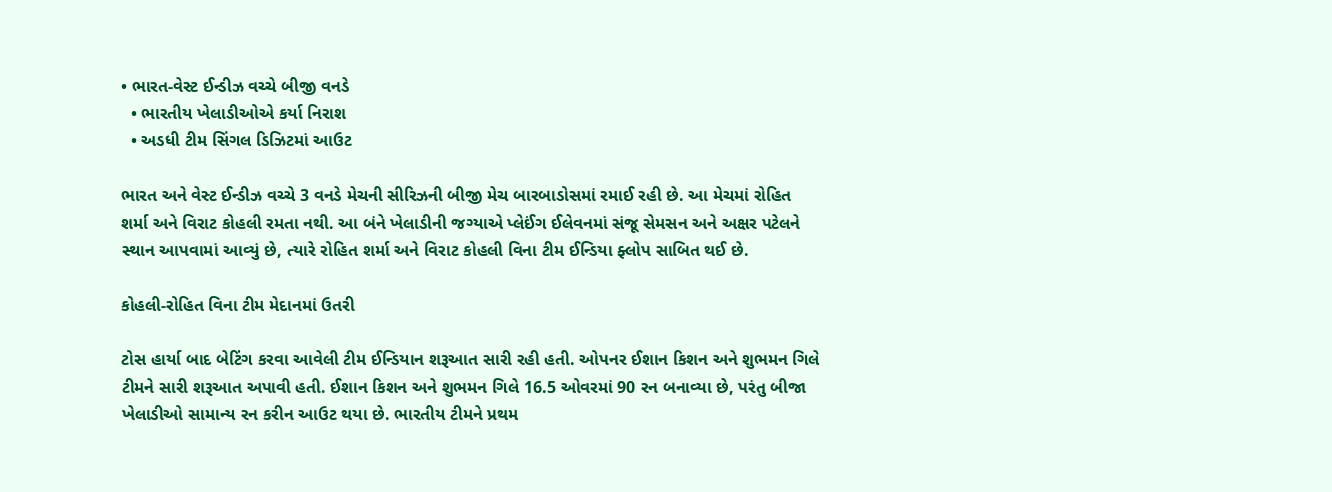• ભારત-વેસ્ટ ઈન્ડીઝ વચ્ચે બીજી વનડે
  • ભારતીય ખેલાડીઓએ કર્યા નિરાશ
  • અડધી ટીમ સિંગલ ડિઝિટમાં આઉટ

ભારત અને વેસ્ટ ઈન્ડીઝ વચ્ચે 3 વનડે મેચની સીરિઝની બીજી મેચ બારબાડોસમાં રમાઈ રહી છે. આ મેચમાં રોહિત શર્મા અને વિરાટ કોહલી રમતા નથી. આ બંને ખેલાડીની જગ્યાએ પ્લેઈંગ ઈલેવનમાં સંજૂ સેમસન અને અક્ષર પટેલને સ્થાન આપવામાં આવ્યું છે, ત્યારે રોહિત શર્મા અને વિરાટ કોહલી વિના ટીમ ઈન્ડિયા ફ્લોપ સાબિત થઈ છે.

કોહલી-રોહિત વિના ટીમ મેદાનમાં ઉતરી

ટોસ હાર્યા બાદ બેટિંગ કરવા આવેલી ટીમ ઈન્ડિયાન શરૂઆત સારી રહી હતી. ઓપનર ઈશાન કિશન અને શુભમન ગિલે ટીમને સારી શરૂઆત અપાવી હતી. ઈશાન કિશન અને શુભમન ગિલે 16.5 ઓવરમાં 90 રન બનાવ્યા છે, પરંતુ બીજા ખેલાડીઓ સામાન્ય રન કરીન આઉટ થયા છે. ભારતીય ટીમને પ્રથમ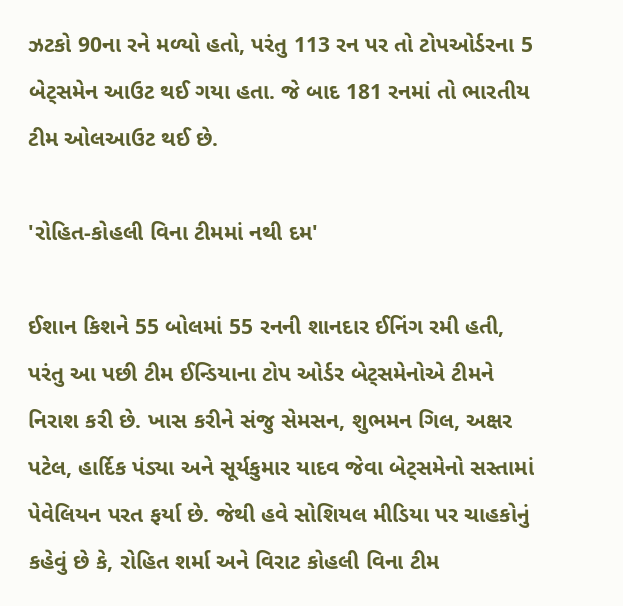ઝટકો 90ના રને મળ્યો હતો, પરંતુ 113 રન પર તો ટોપઓર્ડરના 5 બેટ્સમેન આઉટ થઈ ગયા હતા. જે બાદ 181 રનમાં તો ભારતીય ટીમ ઓલઆઉટ થઈ છે.

'રોહિત-કોહલી વિના ટીમમાં નથી દમ'

ઈશાન કિશને 55 બોલમાં 55 રનની શાનદાર ઈનિંગ રમી હતી, પરંતુ આ પછી ટીમ ઈન્ડિયાના ટોપ ઓર્ડર બેટ્સમેનોએ ટીમને નિરાશ કરી છે. ખાસ કરીને સંજુ સેમસન, શુભમન ગિલ, અક્ષર પટેલ, હાર્દિક પંડ્યા અને સૂર્યકુમાર યાદવ જેવા બેટ્સમેનો સસ્તામાં પેવેલિયન પરત ફર્યા છે. જેથી હવે સોશિયલ મીડિયા પર ચાહકોનું કહેવું છે કે, રોહિત શર્મા અને વિરાટ કોહલી વિના ટીમ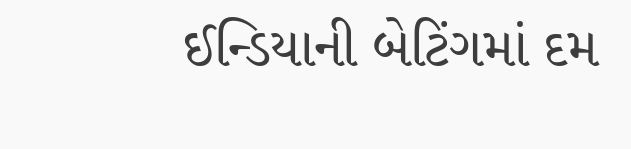ઈન્ડિયાની બેટિંગમાં દમ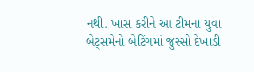નથી. ખાસ કરીને આ ટીમના યુવા બેટ્સમેનો બેટિંગમાં જુસ્સો દેખાડી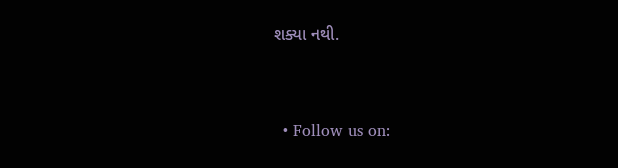શક્યા નથી.


  • Follow us on: